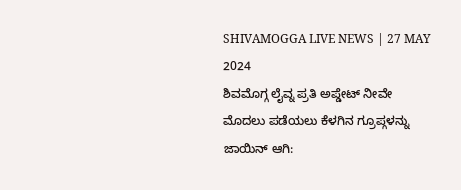SHIVAMOGGA LIVE NEWS | 27 MAY 2024
ಶಿವಮೊಗ್ಗ ಲೈವ್ನ ಪ್ರತಿ ಅಪ್ಡೇಟ್ ನೀವೇ ಮೊದಲು ಪಡೆಯಲು ಕೆಳಗಿನ ಗ್ರೂಪ್ಗಳನ್ನು ಜಾಯಿನ್ ಆಗಿ: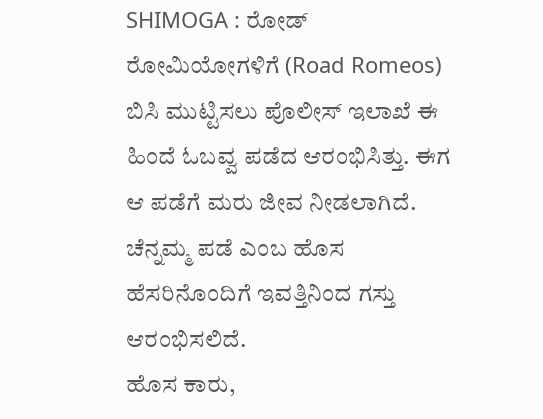SHIMOGA : ರೋಡ್ ರೋಮಿಯೋಗಳಿಗೆ (Road Romeos) ಬಿಸಿ ಮುಟ್ಟಿಸಲು ಪೊಲೀಸ್ ಇಲಾಖೆ ಈ ಹಿಂದೆ ಓಬವ್ವ ಪಡೆದ ಆರಂಭಿಸಿತ್ತು. ಈಗ ಆ ಪಡೆಗೆ ಮರು ಜೀವ ನೀಡಲಾಗಿದೆ. ಚೆನ್ನಮ್ಮ ಪಡೆ ಎಂಬ ಹೊಸ ಹೆಸರಿನೊಂದಿಗೆ ಇವತ್ತಿನಿಂದ ಗಸ್ತು ಆರಂಭಿಸಲಿದೆ.
ಹೊಸ ಕಾರು,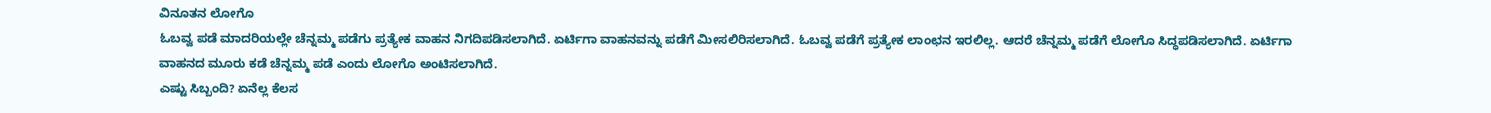ವಿನೂತನ ಲೋಗೊ
ಓಬವ್ವ ಪಡೆ ಮಾದರಿಯಲ್ಲೇ ಚೆನ್ನಮ್ಮ ಪಡೆಗು ಪ್ರತ್ಯೇಕ ವಾಹನ ನಿಗದಿಪಡಿಸಲಾಗಿದೆ. ಏರ್ಟಿಗಾ ವಾಹನವನ್ನು ಪಡೆಗೆ ಮೀಸಲಿರಿಸಲಾಗಿದೆ. ಓಬವ್ವ ಪಡೆಗೆ ಪ್ರತ್ಯೇಕ ಲಾಂಛನ ಇರಲಿಲ್ಲ. ಆದರೆ ಚೆನ್ನಮ್ಮ ಪಡೆಗೆ ಲೋಗೊ ಸಿದ್ಧಪಡಿಸಲಾಗಿದೆ. ಏರ್ಟಿಗಾ ವಾಹನದ ಮೂರು ಕಡೆ ಚೆನ್ನಮ್ಮ ಪಡೆ ಎಂದು ಲೋಗೊ ಅಂಟಿಸಲಾಗಿದೆ.
ಎಷ್ಟು ಸಿಬ್ಬಂದಿ? ಏನೆಲ್ಲ ಕೆಲಸ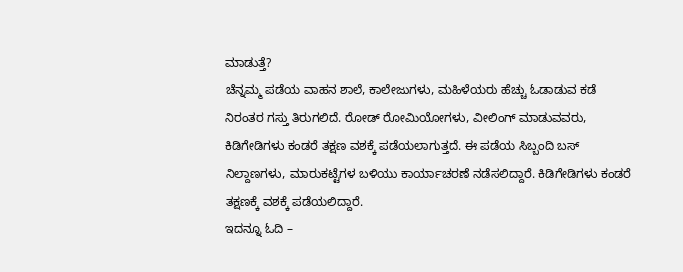ಮಾಡುತ್ತೆ?
ಚೆನ್ನಮ್ಮ ಪಡೆಯ ವಾಹನ ಶಾಲೆ, ಕಾಲೇಜುಗಳು, ಮಹಿಳೆಯರು ಹೆಚ್ಚು ಓಡಾಡುವ ಕಡೆ ನಿರಂತರ ಗಸ್ತು ತಿರುಗಲಿದೆ. ರೋಡ್ ರೋಮಿಯೋಗಳು, ವೀಲಿಂಗ್ ಮಾಡುವವರು, ಕಿಡಿಗೇಡಿಗಳು ಕಂಡರೆ ತಕ್ಷಣ ವಶಕ್ಕೆ ಪಡೆಯಲಾಗುತ್ತದೆ. ಈ ಪಡೆಯ ಸಿಬ್ಬಂದಿ ಬಸ್ ನಿಲ್ದಾಣಗಳು, ಮಾರುಕಟ್ಟೆಗಳ ಬಳಿಯು ಕಾರ್ಯಾಚರಣೆ ನಡೆಸಲಿದ್ದಾರೆ. ಕಿಡಿಗೇಡಿಗಳು ಕಂಡರೆ ತಕ್ಷಣಕ್ಕೆ ವಶಕ್ಕೆ ಪಡೆಯಲಿದ್ದಾರೆ.
ಇದನ್ನೂ ಓದಿ –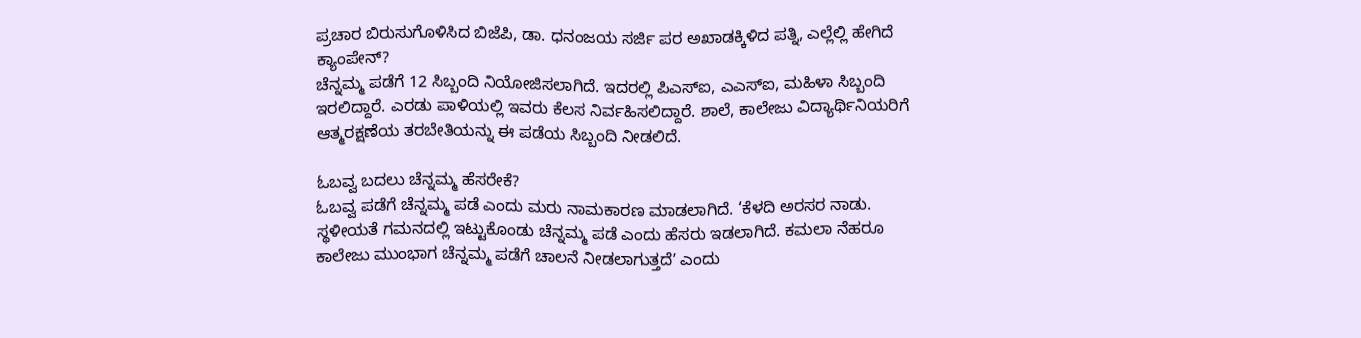ಪ್ರಚಾರ ಬಿರುಸುಗೊಳಿಸಿದ ಬಿಜೆಪಿ, ಡಾ. ಧನಂಜಯ ಸರ್ಜಿ ಪರ ಅಖಾಡಕ್ಕಿಳಿದ ಪತ್ನಿ, ಎಲ್ಲೆಲ್ಲಿ ಹೇಗಿದೆ ಕ್ಯಾಂಪೇನ್?
ಚೆನ್ನಮ್ಮ ಪಡೆಗೆ 12 ಸಿಬ್ಬಂದಿ ನಿಯೋಜಿಸಲಾಗಿದೆ. ಇದರಲ್ಲಿ ಪಿಎಸ್ಐ, ಎಎಸ್ಐ, ಮಹಿಳಾ ಸಿಬ್ಬಂದಿ ಇರಲಿದ್ದಾರೆ. ಎರಡು ಪಾಳಿಯಲ್ಲಿ ಇವರು ಕೆಲಸ ನಿರ್ವಹಿಸಲಿದ್ದಾರೆ. ಶಾಲೆ, ಕಾಲೇಜು ವಿದ್ಯಾರ್ಥಿನಿಯರಿಗೆ ಆತ್ಮರಕ್ಷಣೆಯ ತರಬೇತಿಯನ್ನು ಈ ಪಡೆಯ ಸಿಬ್ಬಂದಿ ನೀಡಲಿದೆ.

ಓಬವ್ವ ಬದಲು ಚೆನ್ನಮ್ಮ ಹೆಸರೇಕೆ?
ಓಬವ್ವ ಪಡೆಗೆ ಚೆನ್ನಮ್ಮ ಪಡೆ ಎಂದು ಮರು ನಾಮಕಾರಣ ಮಾಡಲಾಗಿದೆ. ‘ಕೆಳದಿ ಅರಸರ ನಾಡು. ಸ್ಥಳೀಯತೆ ಗಮನದಲ್ಲಿ ಇಟ್ಟುಕೊಂಡು ಚೆನ್ನಮ್ಮ ಪಡೆ ಎಂದು ಹೆಸರು ಇಡಲಾಗಿದೆ. ಕಮಲಾ ನೆಹರೂ ಕಾಲೇಜು ಮುಂಭಾಗ ಚೆನ್ನಮ್ಮ ಪಡೆಗೆ ಚಾಲನೆ ನೀಡಲಾಗುತ್ತದೆʼ ಎಂದು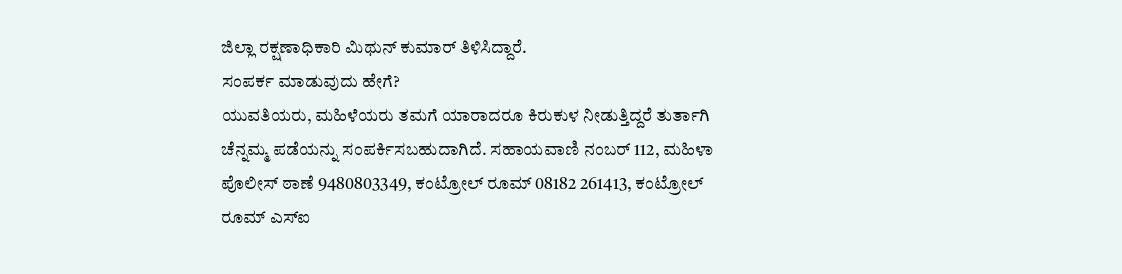ಜಿಲ್ಲಾ ರಕ್ಷಣಾಧಿಕಾರಿ ಮಿಥುನ್ ಕುಮಾರ್ ತಿಳಿಸಿದ್ದಾರೆ.
ಸಂಪರ್ಕ ಮಾಡುವುದು ಹೇಗೆ?
ಯುವತಿಯರು, ಮಹಿಳೆಯರು ತಮಗೆ ಯಾರಾದರೂ ಕಿರುಕುಳ ನೀಡುತ್ತಿದ್ದರೆ ತುರ್ತಾಗಿ ಚೆನ್ನಮ್ಮ ಪಡೆಯನ್ನು ಸಂಪರ್ಕಿಸಬಹುದಾಗಿದೆ. ಸಹಾಯವಾಣಿ ನಂಬರ್ 112, ಮಹಿಳಾ ಪೊಲೀಸ್ ಠಾಣೆ 9480803349, ಕಂಟ್ರೋಲ್ ರೂಮ್ 08182 261413, ಕಂಟ್ರೋಲ್ ರೂಮ್ ಎಸ್ಐ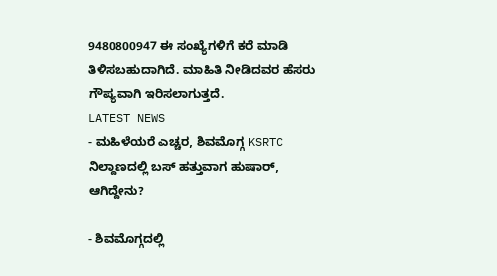9480800947 ಈ ಸಂಖ್ಯೆಗಳಿಗೆ ಕರೆ ಮಾಡಿ ತಿಳಿಸಬಹುದಾಗಿದೆ. ಮಾಹಿತಿ ನೀಡಿದವರ ಹೆಸರು ಗೌಪ್ಯವಾಗಿ ಇರಿಸಲಾಗುತ್ತದೆ.
LATEST NEWS
- ಮಹಿಳೆಯರೆ ಎಚ್ಚರ, ಶಿವಮೊಗ್ಗ KSRTC ನಿಲ್ದಾಣದಲ್ಲಿ ಬಸ್ ಹತ್ತುವಾಗ ಹುಷಾರ್, ಆಗಿದ್ದೇನು?

- ಶಿವಮೊಗ್ಗದಲ್ಲಿ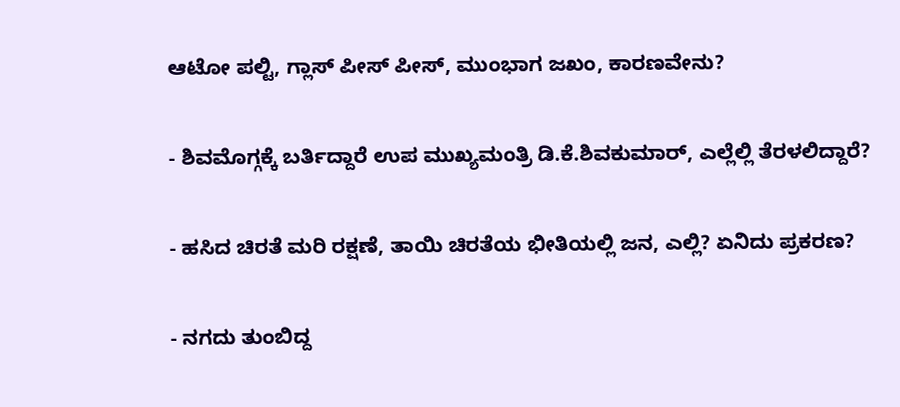ಆಟೋ ಪಲ್ಟಿ, ಗ್ಲಾಸ್ ಪೀಸ್ ಪೀಸ್, ಮುಂಭಾಗ ಜಖಂ, ಕಾರಣವೇನು?

- ಶಿವಮೊಗ್ಗಕ್ಕೆ ಬರ್ತಿದ್ದಾರೆ ಉಪ ಮುಖ್ಯಮಂತ್ರಿ ಡಿ.ಕೆ.ಶಿವಕುಮಾರ್, ಎಲ್ಲೆಲ್ಲಿ ತೆರಳಲಿದ್ದಾರೆ?

- ಹಸಿದ ಚಿರತೆ ಮರಿ ರಕ್ಷಣೆ, ತಾಯಿ ಚಿರತೆಯ ಭೀತಿಯಲ್ಲಿ ಜನ, ಎಲ್ಲಿ? ಏನಿದು ಪ್ರಕರಣ?

- ನಗದು ತುಂಬಿದ್ದ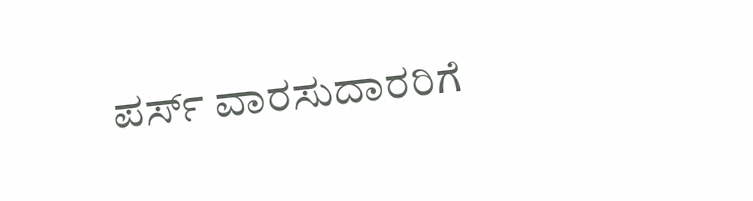ಪರ್ಸ್ ವಾರಸುದಾರರಿಗೆ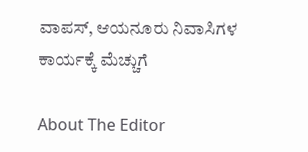ವಾಪಸ್, ಆಯನೂರು ನಿವಾಸಿಗಳ ಕಾರ್ಯಕ್ಕೆ ಮೆಚ್ಚುಗೆ

About The Editor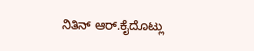ನಿತಿನ್ ಆರ್.ಕೈದೊಟ್ಲು